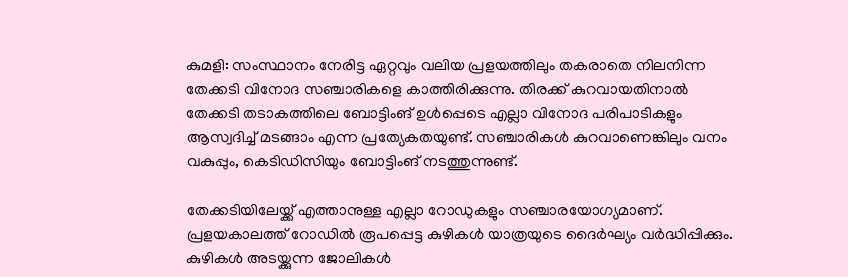കുമളി: സംസ്ഥാനം നേരിട്ട ഏറ്റവും വലിയ പ്രളയത്തിലും തകരാതെ നിലനിന്ന തേക്കടി വിനോദ സഞ്ചാരികളെ കാത്തിരിക്കുന്നു. തിരക്ക് കുറവായതിനാല്‍ തേക്കടി തടാകത്തിലെ ബോട്ടിംങ് ഉള്‍പ്പെടെ എല്ലാ വിനോദ പരിപാടികളും ആസ്വദിച്ച് മടങ്ങാം എന്ന പ്രത്യേകതയുണ്ട്. സഞ്ചാരികള്‍ കുറവാണെങ്കിലും വനം വകുപ്പും, കെടിഡിസിയും ബോട്ടിംങ് നടത്തുന്നുണ്ട്.

തേക്കടിയിലേയ്ക്ക് എത്താനുള്ള എല്ലാ റോഡുകളും സഞ്ചാരയോഗ്യമാണ്. പ്രളയകാലത്ത് റോഡില്‍ രൂപപ്പെട്ട കുഴികള്‍ യാത്രയുടെ ദൈര്‍ഘ്യം വര്‍ദ്ധിപ്പിക്കും. കുഴികള്‍ അടയ്ക്കുന്ന ജോലികള്‍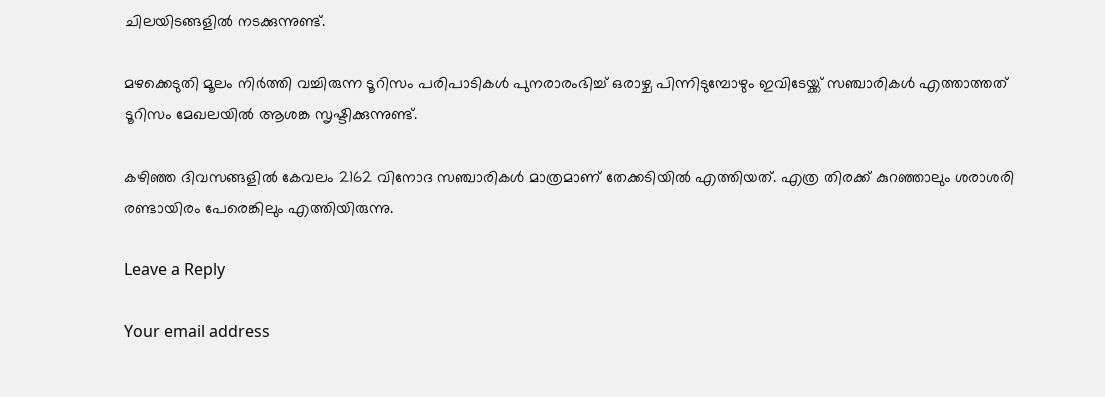ചിലയിടങ്ങളില്‍ നടക്കുന്നുണ്ട്.

മഴക്കെടുതി മൂലം നിര്‍ത്തി വച്ചിരുന്ന ടൂറിസം പരിപാടികള്‍ പുനരാരംഭിച്ച് ഒരാഴ്ച പിന്നിടുമ്പോഴും ഇവിടേയ്ക്ക് സഞ്ചാരികള്‍ എത്താത്തത് ടൂറിസം മേഖലയില്‍ ആശങ്ക സൃഷ്ടിക്കുന്നുണ്ട്.

കഴിഞ്ഞ ദിവസങ്ങളില്‍ കേവലം 2162 വിനോദ സഞ്ചാരികള്‍ മാത്രമാണ് തേക്കടിയില്‍ എത്തിയത്. എത്ര തിരക്ക് കുറഞ്ഞാലും ശരാശരി രണ്ടായിരം പേരെങ്കിലും എത്തിയിരുന്നു.

Leave a Reply

Your email address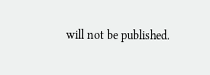will not be published.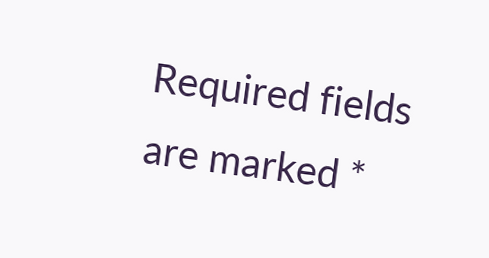Required fields are marked *